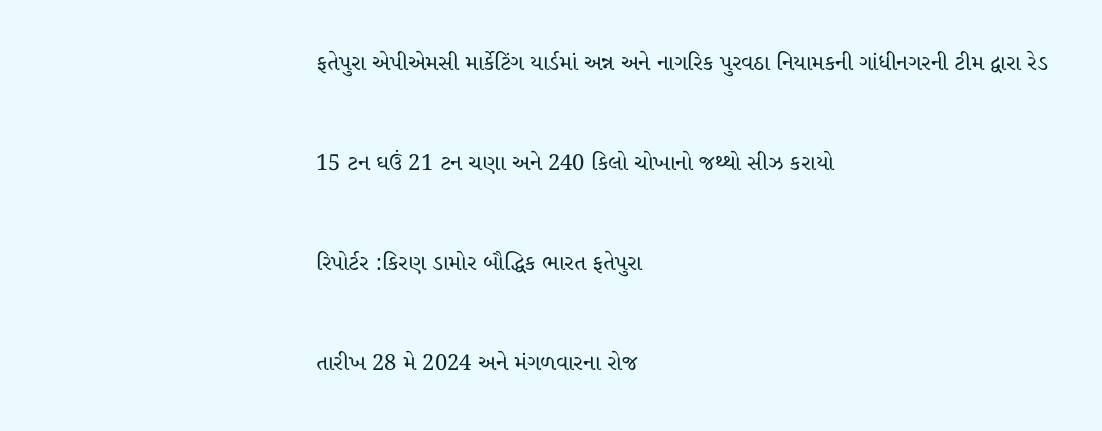ફતેપુરા એપીએમસી માર્કેટિંગ યાર્ડમાં અન્ન અને નાગરિક પુરવઠા નિયામકની ગાંધીનગરની ટીમ દ્વારા રેડ

15 ટન ઘઉં 21 ટન ચણા અને 240 કિલો ચોખાનો જથ્થો સીઝ કરાયો

રિપોર્ટર :કિરણ ડામોર બૌદ્ધિક ભારત ફતેપુરા

તારીખ 28 મે 2024 અને મંગળવારના રોજ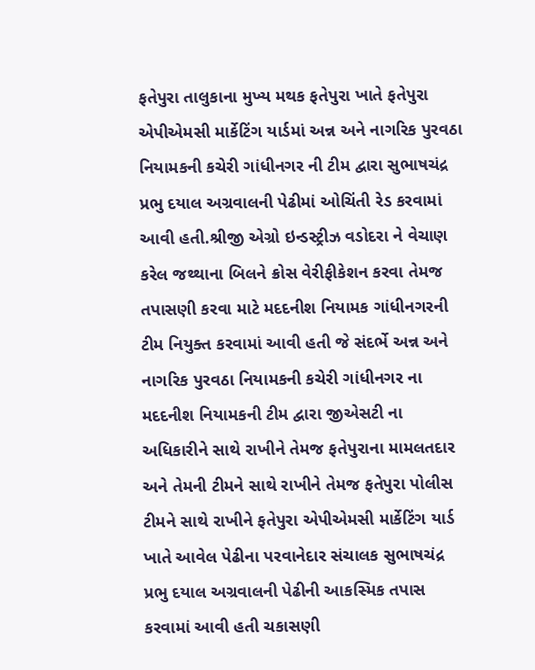ફતેપુરા તાલુકાના મુખ્ય મથક ફતેપુરા ખાતે ફતેપુરા એપીએમસી માર્કેટિંગ યાર્ડમાં અન્ન અને નાગરિક પુરવઠા નિયામકની કચેરી ગાંધીનગર ની ટીમ દ્વારા સુભાષચંદ્ર પ્રભુ દયાલ અગ્રવાલની પેઢીમાં ઓચિંતી રેડ કરવામાં આવી હતી.શ્રીજી એગ્રો ઇન્ડસ્ટ્રીઝ વડોદરા ને વેચાણ કરેલ જથ્થાના બિલને ક્રોસ વેરીફીકેશન કરવા તેમજ તપાસણી કરવા માટે મદદનીશ નિયામક ગાંધીનગરની ટીમ નિયુક્ત કરવામાં આવી હતી જે સંદર્ભે અન્ન અને નાગરિક પુરવઠા નિયામકની કચેરી ગાંધીનગર ના મદદનીશ નિયામકની ટીમ દ્વારા જીએસટી ના અધિકારીને સાથે રાખીને તેમજ ફતેપુરાના મામલતદાર અને તેમની ટીમને સાથે રાખીને તેમજ ફતેપુરા પોલીસ ટીમને સાથે રાખીને ફતેપુરા એપીએમસી માર્કેટિંગ યાર્ડ ખાતે આવેલ પેઢીના પરવાનેદાર સંચાલક સુભાષચંદ્ર પ્રભુ દયાલ અગ્રવાલની પેઢીની આકસ્મિક તપાસ કરવામાં આવી હતી ચકાસણી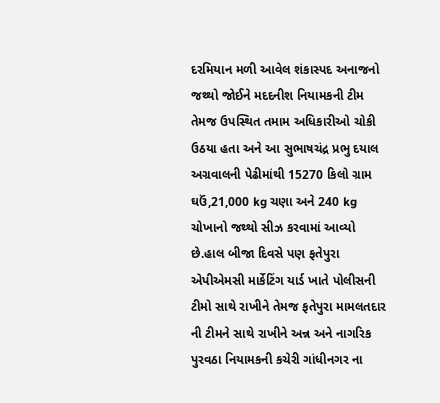દરમિયાન મળી આવેલ શંકાસ્પદ અનાજનો જથ્થો જોઈને મદદનીશ નિયામકની ટીમ તેમજ ઉપસ્થિત તમામ અધિકારીઓ ચોકી ઉઠયા હતા અને આ સુભાષચંદ્ર પ્રભુ દયાલ અગ્રવાલની પેઢીમાંથી 15270 કિલો ગ્રામ ઘઉં,21,000 kg ચણા અને 240 kg ચોખાનો જથ્થો સીઝ કરવામાં આવ્યો છે.હાલ બીજા દિવસે પણ ફતેપુરા એપીએમસી માર્કેટિંગ યાર્ડ ખાતે પોલીસની ટીમો સાથે રાખીને તેમજ ફતેપુરા મામલતદાર ની ટીમને સાથે રાખીને અન્ન અને નાગરિક પુરવઠા નિયામકની કચેરી ગાંધીનગર ના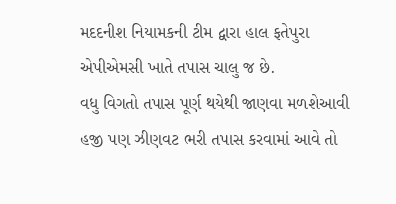મદદનીશ નિયામકની ટીમ દ્વારા હાલ ફતેપુરા એપીએમસી ખાતે તપાસ ચાલુ જ છે.
વધુ વિગતો તપાસ પૂર્ણ થયેથી જાણવા મળશેઆવી હજી પણ ઝીણવટ ભરી તપાસ કરવામાં આવે તો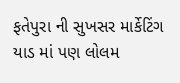ફતેપુરા ની સુખસર માર્કેટિંગ યાડ માં પણ લોલમ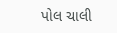પોલ ચાલી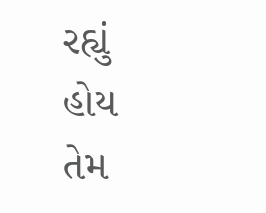રહ્યું હોય તેમ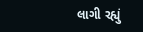લાગી રહ્યું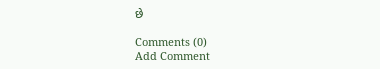છે

Comments (0)
Add Comment